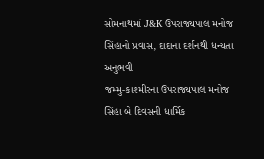સોમનાથમાં J&K ઉપરાજ્યપાલ મનોજ સિંહાનો પ્રવાસ, દાદાના દર્શનથી ધન્યતા અનુભવી
જમ્મુ-કાશ્મીરના ઉપરાજ્યપાલ મનોજ સિંહા બે દિવસની ધાર્મિક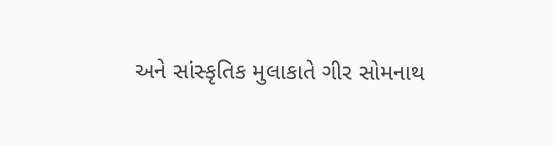અને સાંસ્કૃતિક મુલાકાતે ગીર સોમનાથ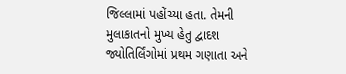જિલ્લામાં પહોંચ્યા હતા. તેમની મુલાકાતનો મુખ્ય હેતુ દ્વાદશ જ્યોતિર્લિંગોમાં પ્રથમ ગણાતા અને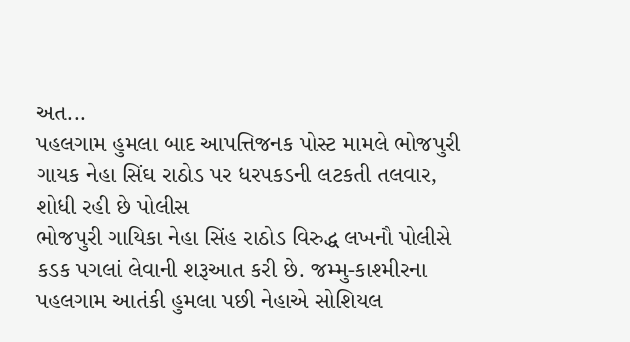અત...
પહલગામ હુમલા બાદ આપત્તિજનક પોસ્ટ મામલે ભોજપુરી ગાયક નેહા સિંઘ રાઠોડ પર ધરપકડની લટકતી તલવાર, શોધી રહી છે પોલીસ
ભોજપુરી ગાયિકા નેહા સિંહ રાઠોડ વિરુદ્ધ લખનૌ પોલીસે કડક પગલાં લેવાની શરૂઆત કરી છે. જમ્મુ-કાશ્મીરના પહલગામ આતંકી હુમલા પછી નેહાએ સોશિયલ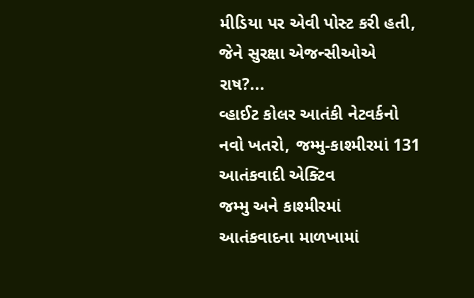મીડિયા પર એવી પોસ્ટ કરી હતી, જેને સુરક્ષા એજન્સીઓએ રાષ?...
વ્હાઈટ કોલર આતંકી નેટવર્કનો નવો ખતરો, જમ્મુ-કાશ્મીરમાં 131 આતંકવાદી એક્ટિવ
જમ્મુ અને કાશ્મીરમાં આતંકવાદના માળખામાં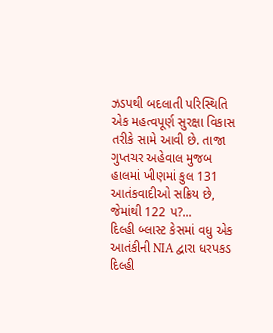ઝડપથી બદલાતી પરિસ્થિતિ એક મહત્વપૂર્ણ સુરક્ષા વિકાસ તરીકે સામે આવી છે. તાજા ગુપ્તચર અહેવાલ મુજબ હાલમાં ખીણમાં કુલ 131 આતંકવાદીઓ સક્રિય છે, જેમાંથી 122 પ?...
દિલ્હી બ્લાસ્ટ કેસમાં વધુ એક આતંકીની NIA દ્વારા ધરપકડ
દિલ્હી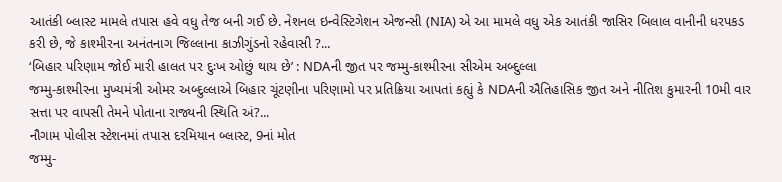આતંકી બ્લાસ્ટ મામલે તપાસ હવે વધુ તેજ બની ગઈ છે. નેશનલ ઇન્વેસ્ટિગેશન એજન્સી (NIA) એ આ મામલે વધુ એક આતંકી જાસિર બિલાલ વાનીની ધરપકડ કરી છે, જે કાશ્મીરના અનંતનાગ જિલ્લાના કાઝીગુંડનો રહેવાસી ?...
‘બિહાર પરિણામ જોઈ મારી હાલત પર દુઃખ ઓછું થાય છે’ : NDAની જીત પર જમ્મુ-કાશ્મીરના સીએમ અબ્દુલ્લા
જમ્મુ-કાશ્મીરના મુખ્યમંત્રી ઓમર અબ્દુલ્લાએ બિહાર ચૂંટણીના પરિણામો પર પ્રતિક્રિયા આપતાં કહ્યું કે NDAની ઐતિહાસિક જીત અને નીતિશ કુમારની 10મી વાર સત્તા પર વાપસી તેમને પોતાના રાજ્યની સ્થિતિ અં?...
નૌગામ પોલીસ સ્ટેશનમાં તપાસ દરમિયાન બ્લાસ્ટ, 9નાં મોત
જમ્મુ-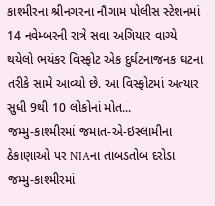કાશ્મીરના શ્રીનગરના નૌગામ પોલીસ સ્ટેશનમાં 14 નવેમ્બરની રાત્રે સવા અગિયાર વાગ્યે થયેલો ભયંકર વિસ્ફોટ એક દુર્ઘટનાજનક ઘટના તરીકે સામે આવ્યો છે. આ વિસ્ફોટમાં અત્યાર સુધી 9થી 10 લોકોનાં મોત...
જમ્મુ-કાશ્મીરમાં જમાત-એ-ઇસ્લામીના ઠેકાણાઓ પર NIAના તાબડતોબ દરોડા
જમ્મુ-કાશ્મીરમાં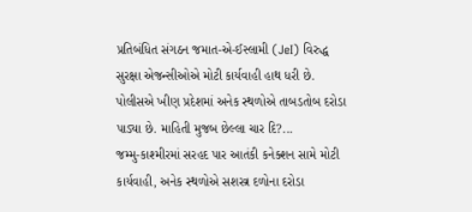પ્રતિબંધિત સંગઠન જમાત-એ-ઈસ્લામી (JeI) વિરુદ્ધ સુરક્ષા એજન્સીઓએ મોટી કાર્યવાહી હાથ ધરી છે. પોલીસએ ખીણ પ્રદેશમાં અનેક સ્થળોએ તાબડતોબ દરોડા પાડ્યા છે. માહિતી મુજબ છેલ્લા ચાર દિ?...
જમ્મુ-કાશ્મીરમાં સરહદ પાર આતંકી કનેક્શન સામે મોટી કાર્યવાહી, અનેક સ્થળોએ સશસ્ત્ર દળોના દરોડા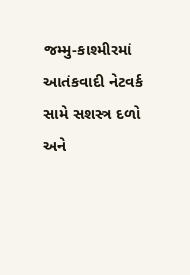જમ્મુ-કાશ્મીરમાં આતંકવાદી નેટવર્ક સામે સશસ્ત્ર દળો અને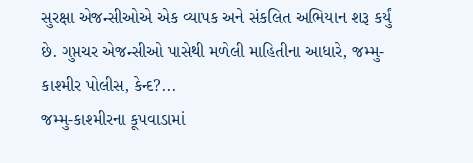સુરક્ષા એજન્સીઓએ એક વ્યાપક અને સંકલિત અભિયાન શરૂ કર્યું છે. ગુપ્તચર એજન્સીઓ પાસેથી મળેલી માહિતીના આધારે, જમ્મુ-કાશ્મીર પોલીસ, કેન્દ?...
જમ્મુ-કાશ્મીરના કૂપવાડામાં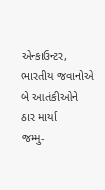એન્કાઉન્ટર, ભારતીય જવાનોએ બે આતંકીઓને ઠાર માર્યા
જમ્મુ-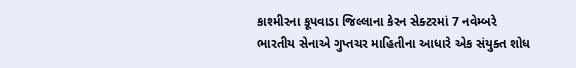કાશ્મીરના કૂપવાડા જિલ્લાના કેરન સેક્ટરમાં 7 નવેમ્બરે ભારતીય સેનાએ ગુપ્તચર માહિતીના આધારે એક સંયુક્ત શોધ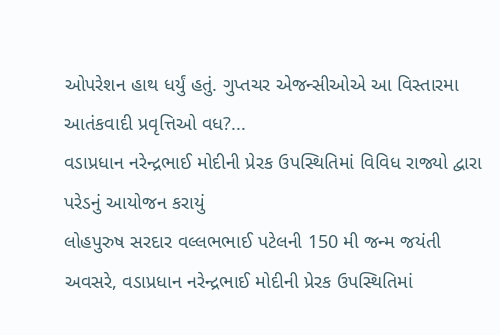ઓપરેશન હાથ ધર્યું હતું. ગુપ્તચર એજન્સીઓએ આ વિસ્તારમા આતંકવાદી પ્રવૃત્તિઓ વધ?...
વડાપ્રધાન નરેન્દ્રભાઈ મોદીની પ્રેરક ઉપસ્થિતિમાં વિવિધ રાજ્યો દ્વારા પરેડનું આયોજન કરાયું
લોહપુરુષ સરદાર વલ્લભભાઈ પટેલની 150 મી જન્મ જયંતી અવસરે, વડાપ્રધાન નરેન્દ્રભાઈ મોદીની પ્રેરક ઉપસ્થિતિમાં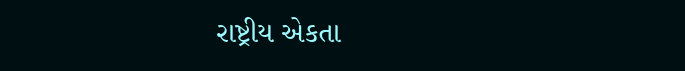રાષ્ટ્રીય એકતા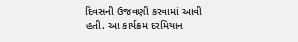દિવસની ઉજવણી કરવામાં આવી હતી. આ કાર્યક્રમ દરમિયાન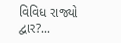વિવિધ રાજ્યો દ્વાર?...